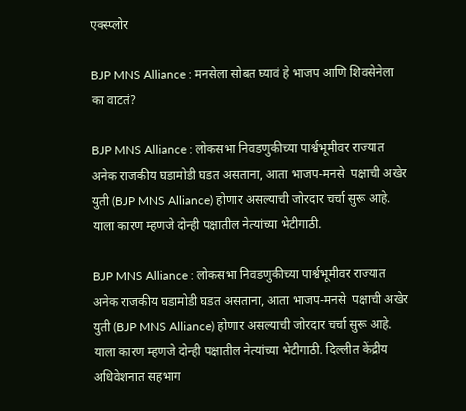एक्स्प्लोर

BJP MNS Alliance : मनसेला सोबत घ्यावं हे भाजप आणि शिवसेनेला का वाटतं?

BJP MNS Alliance : लोकसभा निवडणुकीच्या पार्श्वभूमीवर राज्यात अनेक राजकीय घडामोडी घडत असताना, आता भाजप-मनसे  पक्षाची अखेर युती (BJP MNS Alliance) होणार असल्याची जोरदार चर्चा सुरू आहे. याला कारण म्हणजे दोन्ही पक्षातील नेत्यांच्या भेटीगाठी.

BJP MNS Alliance : लोकसभा निवडणुकीच्या पार्श्वभूमीवर राज्यात अनेक राजकीय घडामोडी घडत असताना, आता भाजप-मनसे  पक्षाची अखेर युती (BJP MNS Alliance) होणार असल्याची जोरदार चर्चा सुरू आहे. याला कारण म्हणजे दोन्ही पक्षातील नेत्यांच्या भेटीगाठी. दिल्लीत केंद्रीय अधिवेशनात सहभाग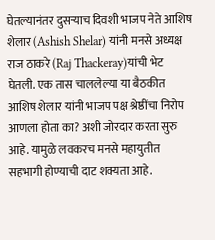घेतल्यानंतर दुसऱ्याच दिवशी भाजप नेते आशिष शेलार (Ashish Shelar) यांनी मनसे अध्यक्ष राज ठाकरे (Raj Thackeray)यांची भेट घेतली. एक तास चाललेल्या या बैठकीत आशिष शेलार यांनी भाजप पक्ष श्रेष्ठींचा निरोप आणला होता का? अशी जोरदार करता सुरु आहे. यामुळे लवकरच मनसे महायुतीत सहभागी होण्याची दाट शक्यता आहे.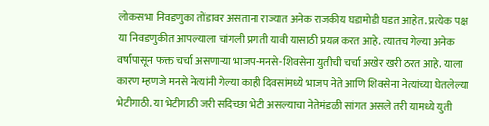लोकसभा निवडणुका तोंडावर असताना राज्यात अनेक राजकीय घडामोडी घडत आहेत. प्रत्येक पक्ष या निवडणुकीत आपल्याला चांगली प्रगती यावी यासाठी प्रयत्न करत आहे. त्यातच गेल्या अनेक वर्षांपासून फक्त चर्चा असणाऱ्या भाजप-मनसे-शिवसेना युतीची चर्चा अखेर खरी ठरत आहे. याला कारण म्हणजे मनसे नेत्यांनी गेल्या काही दिवसांमध्ये भाजप नेते आणि शिवसेना नेत्यांच्या घेतलेल्या भेटीगाठी. या भेटीगाठी जरी सदिच्छा भेटी असल्याचा नेतेमंडळी सांगत असले तरी यामध्ये युती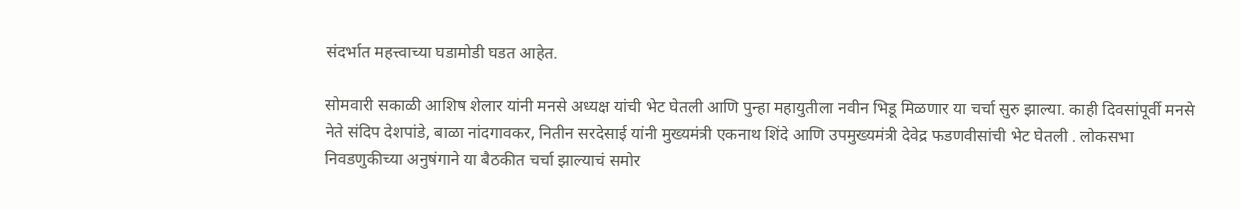संदर्भात महत्त्वाच्या घडामोडी घडत आहेत.

सोमवारी सकाळी आशिष शेलार यांनी मनसे अध्यक्ष यांची भेट घेतली आणि पुन्हा महायुतीला नवीन भिडू मिळणार या चर्चा सुरु झाल्या. काही दिवसांपूर्वी मनसे नेते संदिप देशपांडे, बाळा नांदगावकर, नितीन सरदेसाई यांनी मुख्यमंत्री एकनाथ शिंदे आणि उपमुख्यमंत्री देवेद्र फडणवीसांची भेट घेतली . लोकसभा निवडणुकीच्या अनुषंगाने या बैठकीत चर्चा झाल्याचं समोर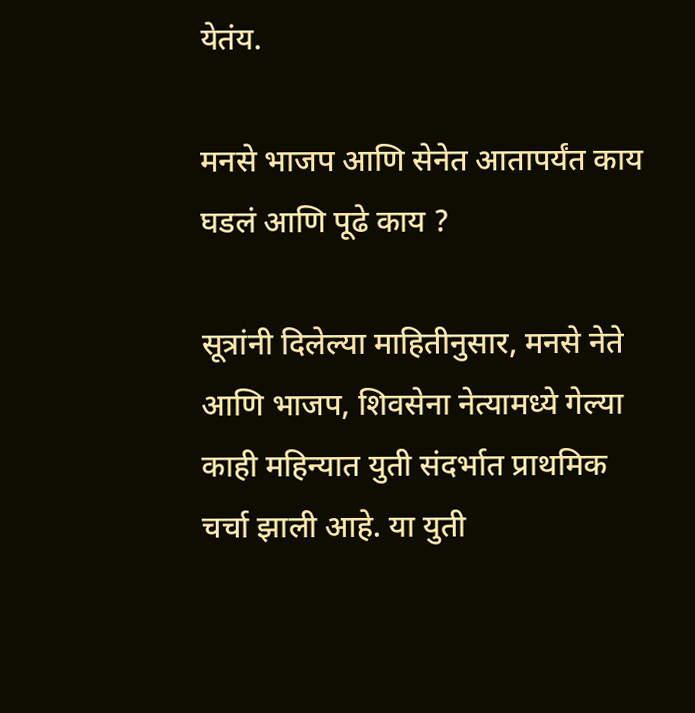येतंय.

मनसे भाजप आणि सेनेत आतापर्यंत काय घडलं आणि पूढे काय ?

सूत्रांनी दिलेल्या माहितीनुसार, मनसे नेते आणि भाजप, शिवसेना नेत्यामध्ये गेल्या काही महिन्यात युती संदर्भात प्राथमिक चर्चा झाली आहे. या युती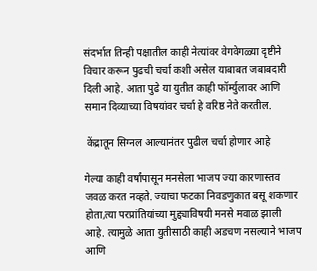संदर्भात तिन्ही पक्षातील काही नेत्यांवर वेगवेगळ्या दृष्टीने विचार करून पुढची चर्चा कशी असेल याबाबत जबाबदारी दिली आहे. आता पुढे या युतीत काही फॉर्म्युलावर आणि समान दिव्याच्या विषयांवर चर्चा हे वरिष्ठ नेते करतील.

 केंद्रातून सिग्नल आल्यानंतर पुढील चर्चा होणार आहे

गेल्या काही वर्षांपासून मनसेला भाजप ज्या कारणास्तव जवळ करत नव्हते. ज्याचा फटका निवडणुकात बसू शकणार होता,त्या परप्रांतियांच्या मुद्द्याविषयी मनसे मवाळ झाली आहे. त्यामुळे आता युतीसाठी काही अडचण नसल्याने भाजप आणि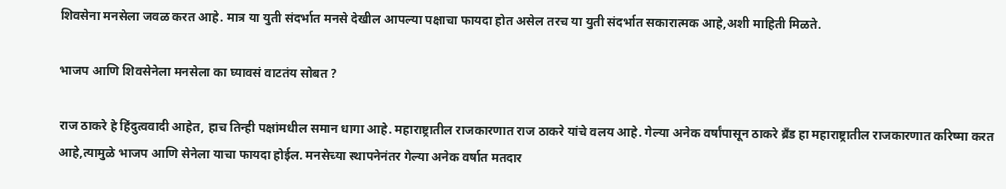शिवसेना मनसेला जवळ करत आहे. मात्र या युती संदर्भात मनसे देखील आपल्या पक्षाचा फायदा होत असेल तरच या युती संदर्भात सकारात्मक आहे,अशी माहिती मिळते.

भाजप आणि शिवसेनेला मनसेला का घ्यावसं वाटतंय सोबत ?

राज ठाकरे हे हिंदुत्ववादी आहेत, हाच तिन्ही पक्षांमधील समान धागा आहे. महाराष्ट्रातील राजकारणात राज ठाकरे यांचे वलय आहे. गेल्या अनेक वर्षांपासून ठाकरे ब्रँड हा महाराष्ट्रातील राजकारणात करिष्मा करत आहे,त्यामुळे भाजप आणि सेनेला याचा फायदा होईल. मनसेच्या स्थापनेनंतर गेल्या अनेक वर्षात मतदार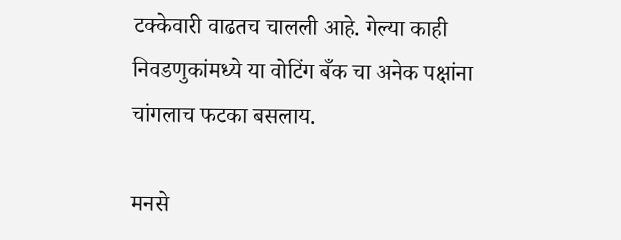टक्केवारी वाढतच चालली आहे. गेल्या काही निवडणुकांमध्ये या वोटिंग बँक चा अनेक पक्षांना चांगलाच फटका बसलाय.

मनसे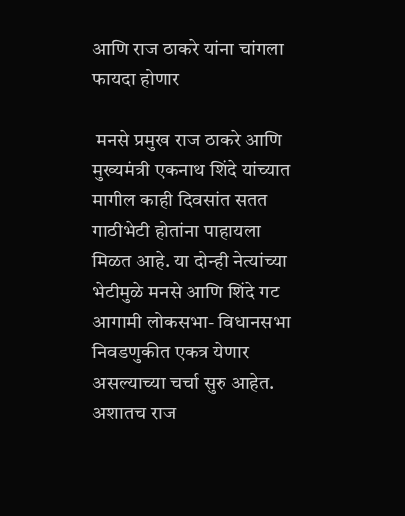आणि राज ठाकरे यांना चांगला फायदा होणार

 मनसे प्रमुख राज ठाकरे आणि मुख्यमंत्री एकनाथ शिंदे यांच्यात मागील काही दिवसांत सतत गाठीभेटी होतांना पाहायला मिळत आहे. या दोन्ही नेत्यांच्या भेटीमुळे मनसे आणि शिंदे गट आगामी लोकसभा- विधानसभा निवडणुकीत एकत्र येणार असल्याच्या चर्चा सुरु आहेत. अशातच राज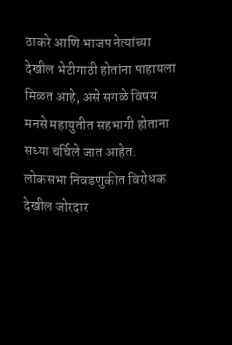ठाकरे आणि भाजप नेत्यांच्या देखील भेटीगाठी होतांना पाहायला मिळत आहे, असे सगळे विषय मनसे महायुतीत सहभागी होताना सध्या चर्चिले जात आहेत. लोकसभा निवडणुकीत विरोधक देखील जोरदार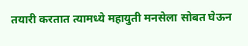तयारी करतात त्यामध्ये महायुती मनसेला सोबत घेऊन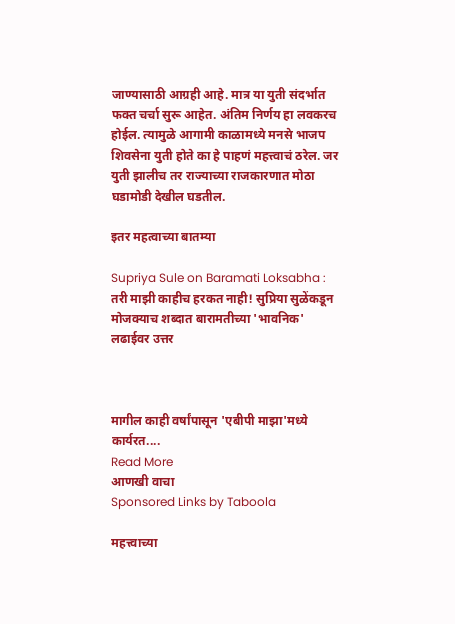जाण्यासाठी आग्रही आहे. मात्र या युती संदर्भात फक्त चर्चा सुरू आहेत. अंतिम निर्णय हा लवकरच होईल. त्यामुळे आगामी काळामध्ये मनसे भाजप शिवसेना युती होते का हे पाहणं महत्त्वाचं ठरेल. जर युती झालीच तर राज्याच्या राजकारणात मोठा घडामोडी देखील घडतील.

इतर महत्वाच्या बातम्या

Supriya Sule on Baramati Loksabha : तरी माझी काहीच हरकत नाही! सुप्रिया सुळेंकडून मोजक्याच शब्दात बारामतीच्या 'भावनिक' लढाईवर उत्तर



मागील काही वर्षांपासून 'एबीपी माझा'मध्ये कार्यरत....
Read More
आणखी वाचा
Sponsored Links by Taboola

महत्त्वाच्या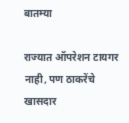बातम्या

राज्यात ऑपरेशन टायगर नाही, पण ठाकरेंचे खासदार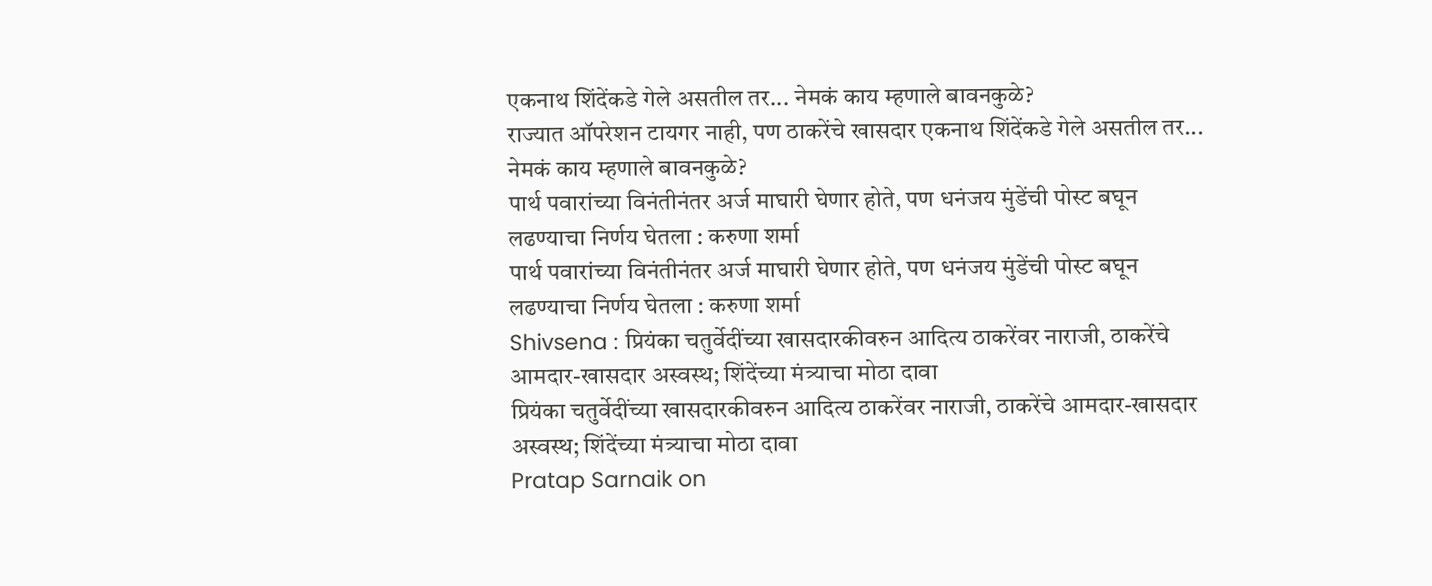एकनाथ शिंदेंकडे गेले असतील तर... नेमकं काय म्हणाले बावनकुळे?
राज्यात ऑपरेशन टायगर नाही, पण ठाकरेंचे खासदार एकनाथ शिंदेंकडे गेले असतील तर... नेमकं काय म्हणाले बावनकुळे?
पार्थ पवारांच्या विनंतीनंतर अर्ज माघारी घेणार होते, पण धनंजय मुंडेंची पोस्ट बघून लढण्याचा निर्णय घेतला : करुणा शर्मा
पार्थ पवारांच्या विनंतीनंतर अर्ज माघारी घेणार होते, पण धनंजय मुंडेंची पोस्ट बघून लढण्याचा निर्णय घेतला : करुणा शर्मा
Shivsena : प्रियंका चतुर्वेदींच्या खासदारकीवरुन आदित्य ठाकरेंवर नाराजी, ठाकरेंचे आमदार-खासदार अस्वस्थ; शिंदेंच्या मंत्र्याचा मोठा दावा
प्रियंका चतुर्वेदींच्या खासदारकीवरुन आदित्य ठाकरेंवर नाराजी, ठाकरेंचे आमदार-खासदार अस्वस्थ; शिंदेंच्या मंत्र्याचा मोठा दावा
Pratap Sarnaik on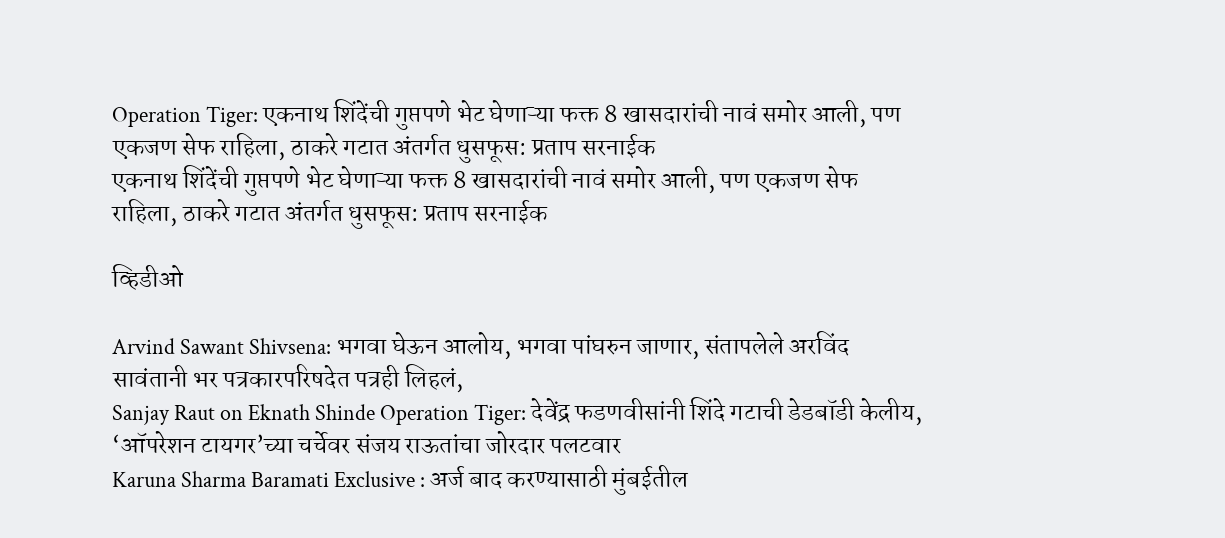Operation Tiger: एकनाथ शिंदेंची गुप्तपणे भेट घेणाऱ्या फक्त 8 खासदारांची नावं समोर आली, पण एकजण सेफ राहिला, ठाकरे गटात अंतर्गत धुसफूस: प्रताप सरनाईक
एकनाथ शिंदेंची गुप्तपणे भेट घेणाऱ्या फक्त 8 खासदारांची नावं समोर आली, पण एकजण सेफ राहिला, ठाकरे गटात अंतर्गत धुसफूस: प्रताप सरनाईक

व्हिडीओ

Arvind Sawant Shivsena: भगवा घेऊन आलोय, भगवा पांघरुन जाणार, संतापलेले अरविंद सावंतानी भर पत्रकारपरिषदेत पत्रही लिहलं,
Sanjay Raut on Eknath Shinde Operation Tiger: देवेंद्र फडणवीसांनी शिंदे गटाची डेडबॉडी केलीय, ‘ऑपरेशन टायगर’च्या चर्चेवर संजय राऊतांचा जोरदार पलटवार
Karuna Sharma Baramati Exclusive : अर्ज बाद करण्यासाठी मुंबईतील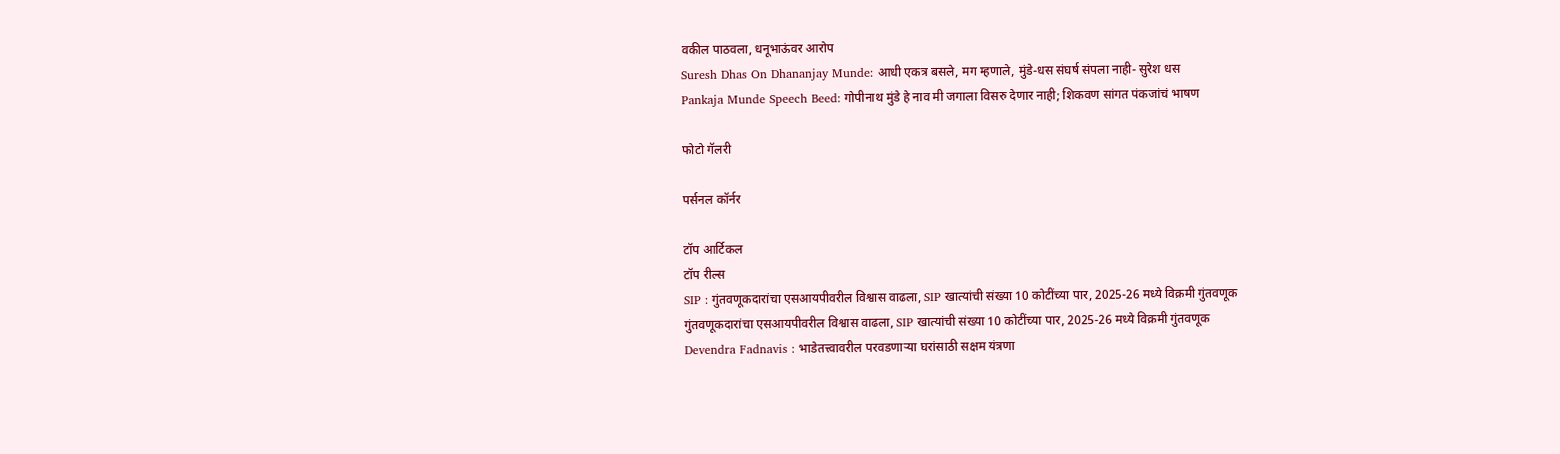वकील पाठवला, धनूभाऊंवर आरोप
Suresh Dhas On Dhananjay Munde: आधी एकत्र बसले, मग म्हणाले, मुंडे-धस संघर्ष संपला नाही- सुरेश धस
Pankaja Munde Speech Beed: गोपीनाथ मुंडे हे नाव मी जगाला विसरु देणार नाही; शिकवण सांगत पंकजांचं भाषण

फोटो गॅलरी

पर्सनल कॉर्नर

टॉप आर्टिकल
टॉप रील्स
SIP : गुंतवणूकदारांचा एसआयपीवरील विश्वास वाढला, SIP खात्यांची संख्या 10 कोटींच्या पार, 2025-26 मध्ये विक्रमी गुंतवणूक
गुंतवणूकदारांचा एसआयपीवरील विश्वास वाढला, SIP खात्यांची संख्या 10 कोटींच्या पार, 2025-26 मध्ये विक्रमी गुंतवणूक
Devendra Fadnavis : भाडेतत्त्वावरील परवडणाऱ्या घरांसाठी सक्षम यंत्रणा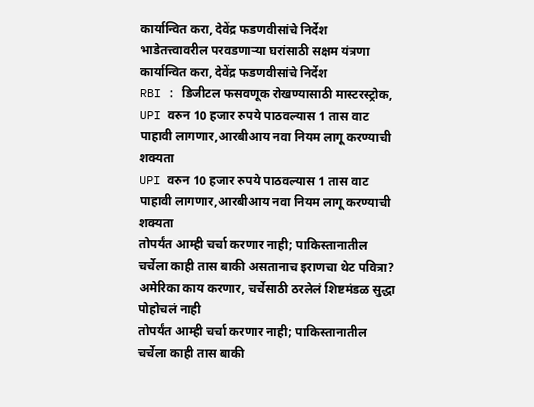कार्यान्वित करा, देवेंद्र फडणवीसांचे निर्देश
भाडेतत्त्वावरील परवडणाऱ्या घरांसाठी सक्षम यंत्रणा कार्यान्वित करा, देवेंद्र फडणवीसांचे निर्देश
RBI : डिजीटल फसवणूक रोखण्यासाठी मास्टरस्ट्रोक, UPI वरुन 10 हजार रुपये पाठवल्यास 1 तास वाट पाहावी लागणार,आरबीआय नवा नियम लागू करण्याची शक्यता
UPI वरुन 10 हजार रुपये पाठवल्यास 1 तास वाट पाहावी लागणार,आरबीआय नवा नियम लागू करण्याची शक्यता
तोपर्यंत आम्ही चर्चा करणार नाही; पाकिस्तानातील चर्चेला काही तास बाकी असतानाच इराणचा थेट पवित्रा? अमेरिका काय करणार, चर्चेसाठी ठरलेलं शिष्टमंडळ सुद्धा पोहोचलं नाही
तोपर्यंत आम्ही चर्चा करणार नाही; पाकिस्तानातील चर्चेला काही तास बाकी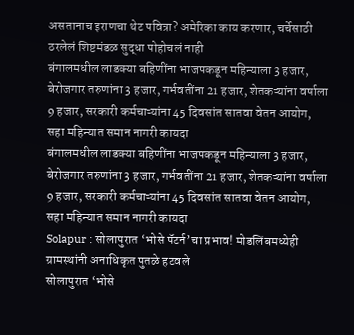असतानाच इराणचा थेट पवित्रा? अमेरिका काय करणार, चर्चेसाठी ठरलेलं शिष्टमंडळ सुद्धा पोहोचलं नाही
बंगालमधील लाडक्या बहिणींना भाजपकडून महिन्याला 3 हजार, बेरोजगार तरुणांना 3 हजार, गर्भवतींना 21 हजार, शेतकऱ्यांना वर्षाला 9 हजार, सरकारी कर्मचाऱ्यांना 45 दिवसांत सातवा वेतन आयोग, सहा महिन्यात समान नागरी कायदा
बंगालमधील लाडक्या बहिणींना भाजपकडून महिन्याला 3 हजार, बेरोजगार तरुणांना 3 हजार, गर्भवतींना 21 हजार, शेतकऱ्यांना वर्षाला 9 हजार, सरकारी कर्मचाऱ्यांना 45 दिवसांत सातवा वेतन आयोग, सहा महिन्यात समान नागरी कायदा
Solapur : सोलापुरात ‘भोसे पॅटर्न’चा प्रभाव! मोडलिंबमध्येही ग्रामस्थांनी अनाधिकृत पुतळे हटवले
सोलापुरात ‘भोसे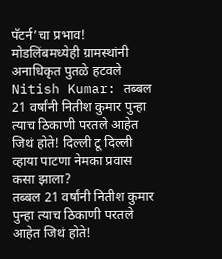पॅटर्न’चा प्रभाव! मोडलिंबमध्येही ग्रामस्थांनी अनाधिकृत पुतळे हटवले
Nitish Kumar: तब्बल 21 वर्षांनी नितीश कुमार पुन्हा त्याच ठिकाणी परतले आहेत जिथं होते! दिल्ली टू दिल्ली व्हाया पाटणा नेमका प्रवास कसा झाला?
तब्बल 21 वर्षांनी नितीश कुमार पुन्हा त्याच ठिकाणी परतले आहेत जिथं होते!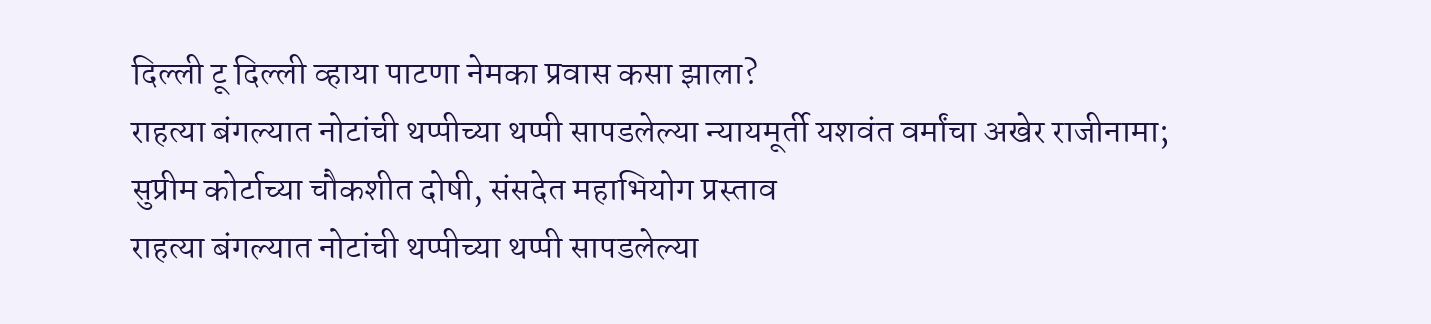दिल्ली टू दिल्ली व्हाया पाटणा नेमका प्रवास कसा झाला?
राहत्या बंगल्यात नोटांची थप्पीच्या थप्पी सापडलेल्या न्यायमूर्ती यशवंत वर्मांचा अखेर राजीनामा; सुप्रीम कोर्टाच्या चौकशीत दोषी, संसदेत महाभियोग प्रस्ताव
राहत्या बंगल्यात नोटांची थप्पीच्या थप्पी सापडलेल्या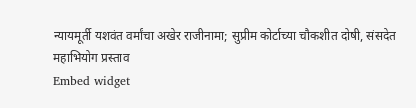न्यायमूर्ती यशवंत वर्मांचा अखेर राजीनामा; सुप्रीम कोर्टाच्या चौकशीत दोषी, संसदेत महाभियोग प्रस्ताव
Embed widget